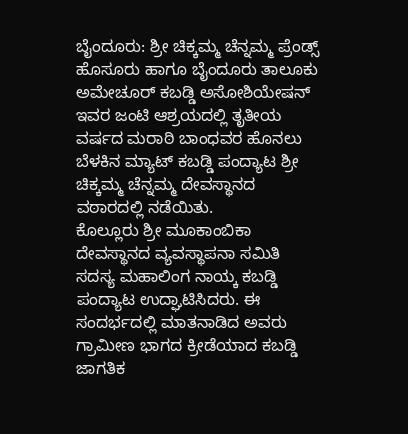ಬೈಂದೂರು: ಶ್ರೀ ಚಿಕ್ಕಮ್ಮ ಚೆನ್ನಮ್ಮ ಪ್ರೆಂಡ್ಸ್ ಹೊಸೂರು ಹಾಗೂ ಬೈಂದೂರು ತಾಲೂಕು ಅಮೇಚೂರ್ ಕಬಡ್ಡಿ ಅಸೋಶಿಯೇಷನ್ ಇವರ ಜಂಟಿ ಆಶ್ರಯದಲ್ಲಿ ತೃತೀಯ ವರ್ಷದ ಮರಾಠಿ ಬಾಂಧವರ ಹೊನಲು ಬೆಳಕಿನ ಮ್ಯಾಟ್ ಕಬಡ್ಡಿ ಪಂದ್ಯಾಟ ಶ್ರೀ ಚಿಕ್ಕಮ್ಮ ಚೆನ್ನಮ್ಮ ದೇವಸ್ಥಾನದ ವಠಾರದಲ್ಲಿ ನಡೆಯಿತು.
ಕೊಲ್ಲೂರು ಶ್ರೀ ಮೂಕಾಂಬಿಕಾ ದೇವಸ್ಥಾನದ ವ್ಯವಸ್ಥಾಪನಾ ಸಮಿತಿ ಸದಸ್ಯ ಮಹಾಲಿಂಗ ನಾಯ್ಕ ಕಬಡ್ಡಿ ಪಂದ್ಯಾಟ ಉದ್ಘಾಟಿಸಿದರು. ಈ ಸಂದರ್ಭದಲ್ಲಿ ಮಾತನಾಡಿದ ಅವರು ಗ್ರಾಮೀಣ ಭಾಗದ ಕ್ರೀಡೆಯಾದ ಕಬಡ್ಡಿ ಜಾಗತಿಕ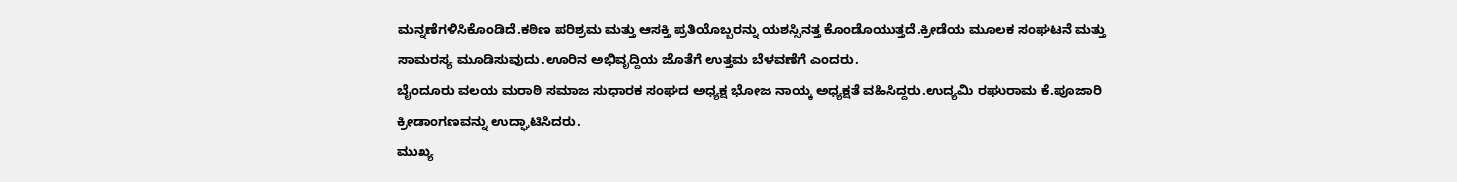ಮನ್ನಣೆಗಳಿಸಿಕೊಂಡಿದೆ.ಕಠಿಣ ಪರಿಶ್ರಮ ಮತ್ತು ಆಸಕ್ತಿ ಪ್ರತಿಯೊಬ್ಬರನ್ನು ಯಶಸ್ಸಿನತ್ತ ಕೊಂಡೊಯುತ್ತದೆ.ಕ್ರೀಡೆಯ ಮೂಲಕ ಸಂಘಟನೆ ಮತ್ತು ಸಾಮರಸ್ಯ ಮೂಡಿಸುವುದು.ಊರಿನ ಅಭಿವೃದ್ದಿಯ ಜೊತೆಗೆ ಉತ್ತಮ ಬೆಳವಣೆಗೆ ಎಂದರು.
ಬೈಂದೂರು ವಲಯ ಮರಾಠಿ ಸಮಾಜ ಸುಧಾರಕ ಸಂಘದ ಅಧ್ಯಕ್ಷ ಭೋಜ ನಾಯ್ಕ ಅಧ್ಯಕ್ಷತೆ ವಹಿಸಿದ್ದರು.ಉದ್ಯಮಿ ರಘುರಾಮ ಕೆ.ಪೂಜಾರಿ ಕ್ರೀಡಾಂಗಣವನ್ನು ಉದ್ಘಾಟಿಸಿದರು.
ಮುಖ್ಯ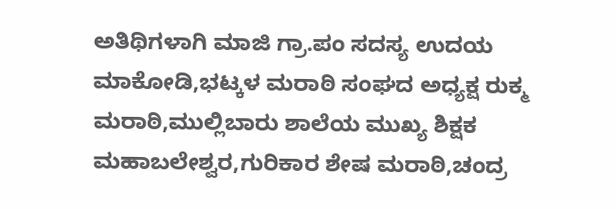ಅತಿಥಿಗಳಾಗಿ ಮಾಜಿ ಗ್ರಾ.ಪಂ ಸದಸ್ಯ ಉದಯ ಮಾಕೋಡಿ,ಭಟ್ಕಳ ಮರಾಠಿ ಸಂಘದ ಅಧ್ಯಕ್ಷ ರುಕ್ಮ ಮರಾಠಿ,ಮುಲ್ಲಿಬಾರು ಶಾಲೆಯ ಮುಖ್ಯ ಶಿಕ್ಷಕ ಮಹಾಬಲೇಶ್ವರ,ಗುರಿಕಾರ ಶೇಷ ಮರಾಠಿ,ಚಂದ್ರ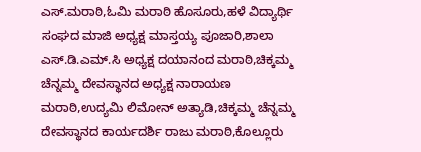ಎಸ್.ಮರಾಠಿ,ಓಮಿ ಮರಾಠಿ ಹೊಸೂರು,ಹಳೆ ವಿದ್ಯಾರ್ಥಿ ಸಂಘದ ಮಾಜಿ ಅಧ್ಯಕ್ಷ ಮಾಸ್ತಯ್ಯ ಪೂಜಾರಿ,ಶಾಲಾ ಎಸ್.ಡಿ.ಎಮ್.ಸಿ ಅಧ್ಯಕ್ಷ ದಯಾನಂದ ಮರಾಠಿ,ಚಿಕ್ಕಮ್ಮ ಚೆನ್ನಮ್ಮ ದೇವಸ್ಥಾನದ ಅಧ್ಯಕ್ಷ ನಾರಾಯಣ ಮರಾಠಿ,ಉದ್ಯಮಿ ಲಿಮೋನ್ ಅತ್ಯಾಡಿ,ಚಿಕ್ಕಮ್ಮ ಚೆನ್ನಮ್ಮ ದೇವಸ್ಥಾನದ ಕಾರ್ಯದರ್ಶಿ ರಾಜು ಮರಾಠಿ,ಕೊಲ್ಲೂರು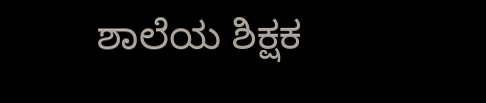ಶಾಲೆಯ ಶಿಕ್ಷಕ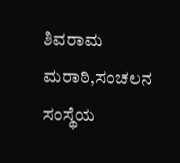ಶಿವರಾಮ ಮರಾಠಿ,ಸಂಚಲನ ಸಂಸ್ಥೆಯ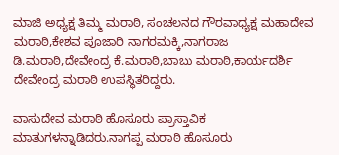ಮಾಜಿ ಅಧ್ಯಕ್ಷ ತಿಮ್ಮ ಮರಾಠಿ, ಸಂಚಲನದ ಗೌರವಾಧ್ಯಕ್ಷ ಮಹಾದೇವ ಮರಾಠಿ,ಕೇಶವ ಪೂಜಾರಿ ನಾಗರಮಕ್ಕಿ,ನಾಗರಾಜ ಡಿ.ಮರಾಠಿ,ದೇವೇಂದ್ರ ಕೆ.ಮರಾಠಿ,ಬಾಬು ಮರಾಠಿ,ಕಾರ್ಯದರ್ಶಿ ದೇವೇಂದ್ರ ಮರಾಠಿ ಉಪಸ್ಥಿತರಿದ್ದರು.

ವಾಸುದೇವ ಮರಾಠಿ ಹೊಸೂರು ಪ್ರಾಸ್ತಾವಿಕ ಮಾತುಗಳನ್ನಾಡಿದರು.ನಾಗಪ್ಪ ಮರಾಠಿ ಹೊಸೂರು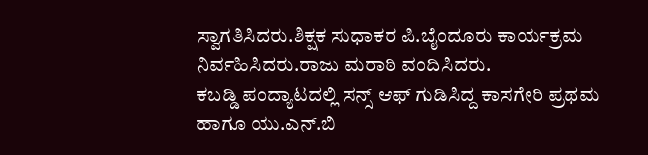ಸ್ವಾಗತಿಸಿದರು.ಶಿಕ್ಷಕ ಸುಧಾಕರ ಪಿ.ಬೈಂದೂರು ಕಾರ್ಯಕ್ರಮ ನಿರ್ವಹಿಸಿದರು.ರಾಜು ಮರಾಠಿ ವಂದಿಸಿದರು.
ಕಬಡ್ಡಿ ಪಂದ್ಯಾಟದಲ್ಲಿ ಸನ್ಸ್ ಆಫ್ ಗುಡಿಸಿದ್ದ ಕಾಸಗೇರಿ ಪ್ರಥಮ ಹಾಗೂ ಯು.ಎನ್.ಬಿ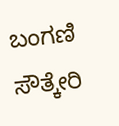ಬಂಗಣಿ ಸೌತ್ಕೇರಿ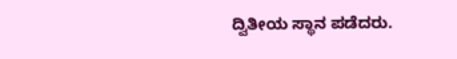ದ್ವಿತೀಯ ಸ್ಥಾನ ಪಡೆದರು.